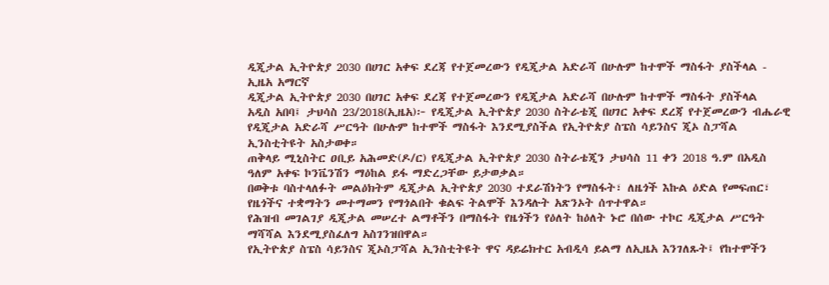ዲጂታል ኢትዮጵያ 2030 በሀገር አቀፍ ደረጃ የተጀመረውን የዲጂታል አድራሻ በሁሉም ከተሞች ማስፋት ያስችላል - ኢዜአ አማርኛ
ዲጂታል ኢትዮጵያ 2030 በሀገር አቀፍ ደረጃ የተጀመረውን የዲጂታል አድራሻ በሁሉም ከተሞች ማስፋት ያስችላል
አዲስ አበባ፤ ታህሳስ 23/2018(ኢዜአ)፦ የዲጂታል ኢትዮጵያ 2030 ስትራቴጂ በሀገር አቀፍ ደረጃ የተጀመረውን ብሔራዊ የዲጂታል አድራሻ ሥርዓት በሁሉም ከተሞች ማስፋት እንደሚያስችል የኢትዮጵያ ስፔስ ሳይንስና ጂኦ ስፓሻል ኢንስቲትዩት አስታወቀ።
ጠቅላይ ሚኒስትር ዐቢይ አሕመድ(ዶ/ር) የዲጂታል ኢትዮጵያ 2030 ስትራቴጂን ታህሳስ 11 ቀን 2018 ዓ.ም በአዲስ ዓለም አቀፍ ኮንቬንሽን ማዕከል ይፋ ማድረጋቸው ይታወቃል።
በወቅቱ ባስተላለፉት መልዕክትም ዲጂታል ኢትዮጵያ 2030 ተደራሽነትን የማስፋት፣ ለዜጎች እኩል ዕድል የመፍጠር፣ የዜጎችና ተቋማትን መተማመን የማጎልበት ቁልፍ ትልሞች እንዳሉት አጽንኦት ሰጥተዋል።
የሕዝብ መገልገያ ዲጂታል መሠረተ ልማቶችን በማስፋት የዜጎችን የዕለት ከዕለት ኑሮ በሰው ተኮር ዲጂታል ሥርዓት ማሻሻል እንደሚያስፈለግ አስገንዝበዋል።
የኢትዮጵያ ስፔስ ሳይንስና ጂኦስፓሻል ኢንስቲትዩት ዋና ዳይሬክተር አብዲሳ ይልማ ለኢዜአ እንገለጹት፤ የከተሞችን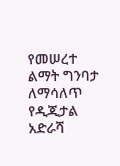የመሠረተ ልማት ግንባታ ለማሳለጥ የዲጂታል አድራሻ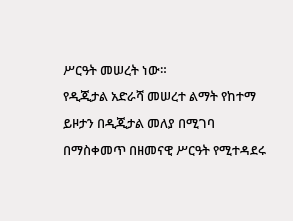ሥርዓት መሠረት ነው።
የዲጂታል አድራሻ መሠረተ ልማት የከተማ ይዞታን በዲጂታል መለያ በሚገባ በማስቀመጥ በዘመናዊ ሥርዓት የሚተዳደሩ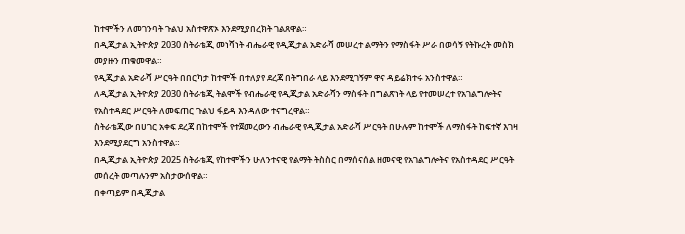ከተሞችን ለመገንባት ጉልህ አስተዋጽኦ እንደሚያበረክት ገልጸዋል።
በዲጂታል ኢትዮጵያ 2030 ስትራቴጂ መነሻነት ብሔራዊ የዲጂታል አድራሻ መሠረተ ልማትን የማስፋት ሥራ በወሳኝ የትኩረት መስክ መያዙን ጠቁመዋል።
የዲጂታል አድራሻ ሥርዓት በበርካታ ከተሞች በተለያየ ደረጃ በትግበራ ላይ እንደሚገኝም ዋና ዳይሬክተሩ አንስተዋል።
ለዲጂታል ኢትዮጵያ 2030 ስትራቴጂ ትልሞች የብሔራዊ የዲጂታል አድራሻን ማስፋት በግልጽነት ላይ የተመሠረተ የአገልግሎትና የአስተዳደር ሥርዓት ለመፍጠር ጉልህ ፋይዳ እንዳለው ተናግረዋል።
ስትራቴጂው በሀገር አቀፍ ደረጃ በከተሞች የተጀመረውን ብሔራዊ የዲጂታል አድራሻ ሥርዓት በሁሉም ከተሞች ለማስፋት ከፍተኛ እገዛ እንደሚያደርግ አንስተዋል።
በዲጂታል ኢትዮጵያ 2025 ስትራቴጂ የከተሞችን ሁለንተናዊ የልማት ትስስር በማሰናሰል ዘመናዊ የአገልግሎትና የአስተዳደር ሥርዓት መሰረት መጣሉንም አስታውሰዋል።
በቀጣይም በዲጂታል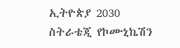ኢትዮጵያ 2030 ስትራቴጂ የኮሙኒኬሽን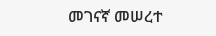መገናኛ መሠረተ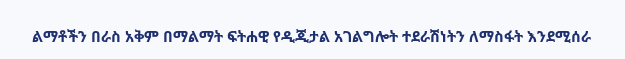ልማቶችን በራስ አቅም በማልማት ፍትሐዊ የዲጂታል አገልግሎት ተደራሽነትን ለማስፋት እንደሚሰራ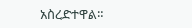አስረድተዋል።